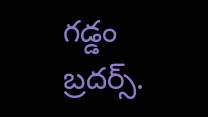గడ్డం బ్రదర్స్.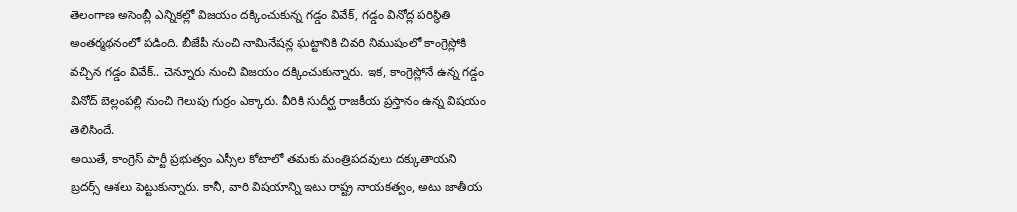తెలంగాణ అసెంబ్లీ ఎన్నికల్లో విజయం దక్కించుకున్న గడ్డం వివేక్, గడ్డం వినోద్ల పరిస్థితి అంతర్మథనంలో పడింది. బీజేపీ నుంచి నామినేషన్ల ఘట్టానికి చివరి నిముషంలో కాంగ్రెస్లోకి వచ్చిన గడ్డం వివేక్.. చెన్నూరు నుంచి విజయం దక్కించుకున్నారు. ఇక, కాంగ్రెస్లోనే ఉన్న గడ్డం వినోద్ బెల్లంపల్లి నుంచి గెలుపు గుర్రం ఎక్కారు. వీరికి సుదీర్ఘ రాజకీయ ప్రస్తానం ఉన్న విషయం తెలిసిందే.
అయితే, కాంగ్రెస్ పార్టీ ప్రభుత్వం ఎస్సీల కోటాలో తమకు మంత్రిపదవులు దక్కుతాయని బ్రదర్స్ ఆశలు పెట్టుకున్నారు. కానీ, వారి విషయాన్ని ఇటు రాష్ట్ర నాయకత్వం, అటు జాతీయ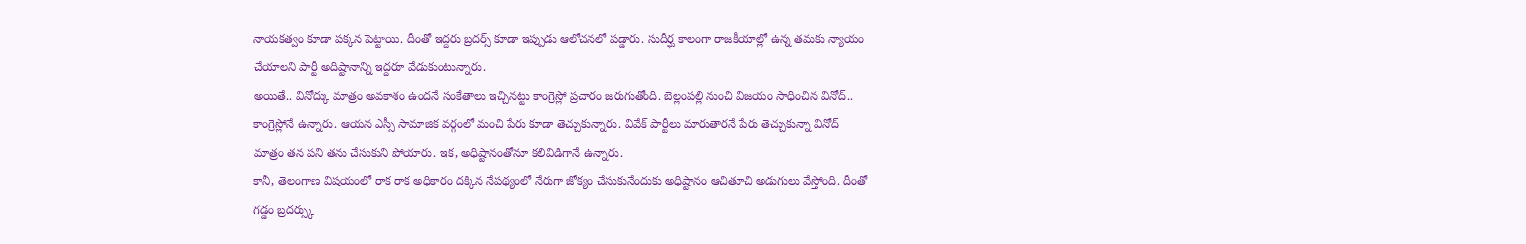నాయకత్వం కూడా పక్కన పెట్టాయి. దీంతో ఇద్దరు బ్రదర్స్ కూడా ఇప్పుడు ఆలోచనలో పడ్డారు. సుదీర్ఘ కాలంగా రాజకీయాల్లో ఉన్న తమకు న్యాయం చేయాలని పార్టీ అదిష్టానాన్ని ఇద్దరూ వేడుకుంటున్నారు.
అయితే.. వినోద్కు మాత్రం అవకాశం ఉందనే సంకేతాలు ఇచ్చినట్టు కాంగ్రెస్లో ప్రచారం జరుగుతోంది. బెల్లంపల్లి నుంచి విజయం సాధించిన వినోద్.. కాంగ్రెస్లోనే ఉన్నారు. ఆయన ఎస్సీ సామాజిక వర్గంలో మంచి పేరు కూడా తెచ్చుకున్నారు. వివేక్ పార్టీలు మారుతారనే పేరు తెచ్చుకున్నా వినోద్ మాత్రం తన పని తను చేసుకుని పోయారు. ఇక, అధిష్టానంతోనూ కలివిడిగానే ఉన్నారు.
కానీ, తెలంగాణ విషయంలో రాక రాక అధికారం దక్కిన నేపథ్యంలో నేరుగా జోక్యం చేసుకునేందుకు అధిష్టానం ఆచితూచి అడుగులు వేస్తోంది. దీంతో గడ్డం బ్రదర్స్కు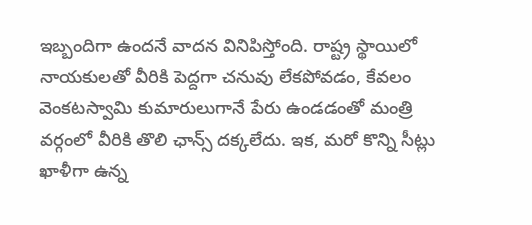ఇబ్బందిగా ఉందనే వాదన వినిపిస్తోంది. రాష్ట్ర స్థాయిలో నాయకులతో వీరికి పెద్దగా చనువు లేకపోవడం, కేవలం వెంకటస్వామి కుమారులుగానే పేరు ఉండడంతో మంత్రి వర్గంలో వీరికి తొలి ఛాన్స్ దక్కలేదు. ఇక, మరో కొన్ని సీట్లు ఖాళీగా ఉన్న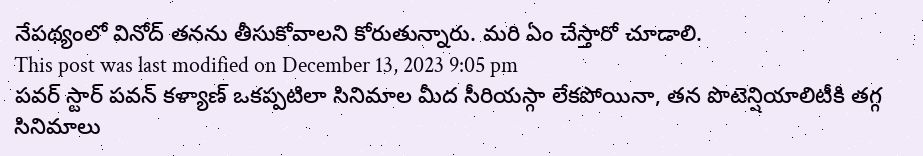నేపథ్యంలో వినోద్ తనను తీసుకోవాలని కోరుతున్నారు. మరి ఏం చేస్తారో చూడాలి.
This post was last modified on December 13, 2023 9:05 pm
పవర్ స్టార్ పవన్ కళ్యాణ్ ఒకప్పటిలా సినిమాల మీద సీరియస్గా లేకపోయినా, తన పొటెన్షియాలిటీకి తగ్గ సినిమాలు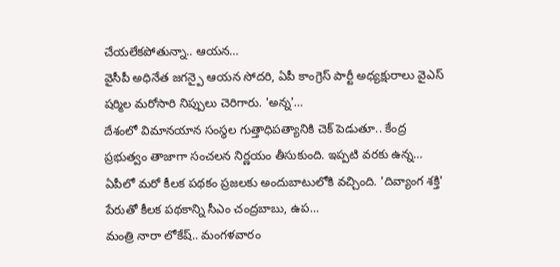చేయలేకపోతున్నా.. ఆయన…
వైసీపీ అధినేత జగన్పై ఆయన సోదరి, ఏపీ కాంగ్రెస్ పార్టీ అధ్యక్షురాలు వైఎస్ షర్మిల మరోసారి నిప్పులు చెరిగారు. 'అన్న'…
దేశంలో విమానయాన సంస్థల గుత్తాధిపత్యానికి చెక్ పెడుతూ.. కేంద్ర ప్రభుత్వం తాజాగా సంచలన నిర్ణయం తీసుకుంది. ఇప్పటి వరకు ఉన్న…
ఏపీలో మరో కీలక పథకం ప్రజలకు అందుబాటులోకి వచ్చింది. 'దివ్యాంగ శక్తి' పేరుతో కీలక పథకాన్ని సీఎం చంద్రబాబు, ఉప…
మంత్రి నారా లోకేష్.. మంగళవారం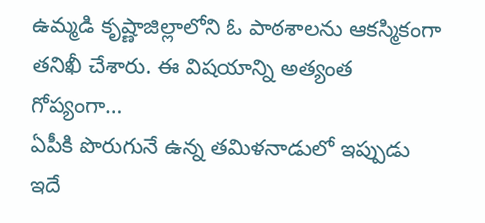ఉమ్మడి కృష్ణాజిల్లాలోని ఓ పాఠశాలను ఆకస్మికంగా తనిఖీ చేశారు. ఈ విషయాన్ని అత్యంత గోప్యంగా…
ఏపీకి పొరుగునే ఉన్న తమిళనాడులో ఇప్పుడు ఇదే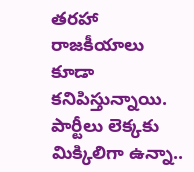తరహా రాజకీయాలు కూడా కనిపిస్తున్నాయి. పార్టీలు లెక్కకు మిక్కిలిగా ఉన్నా..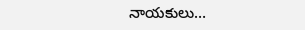నాయకులు…